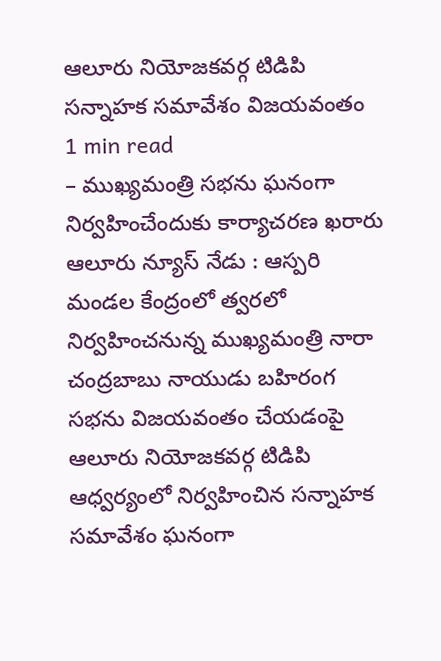ఆలూరు నియోజకవర్గ టిడిపి సన్నాహక సమావేశం విజయవంతం
1 min read
– ముఖ్యమంత్రి సభను ఘనంగా నిర్వహించేందుకు కార్యాచరణ ఖరారు
ఆలూరు న్యూస్ నేడు : ఆస్పరి మండల కేంద్రంలో త్వరలో నిర్వహించనున్న ముఖ్యమంత్రి నారా చంద్రబాబు నాయుడు బహిరంగ సభను విజయవంతం చేయడంపై ఆలూరు నియోజకవర్గ టిడిపి ఆధ్వర్యంలో నిర్వహించిన సన్నాహక సమావేశం ఘనంగా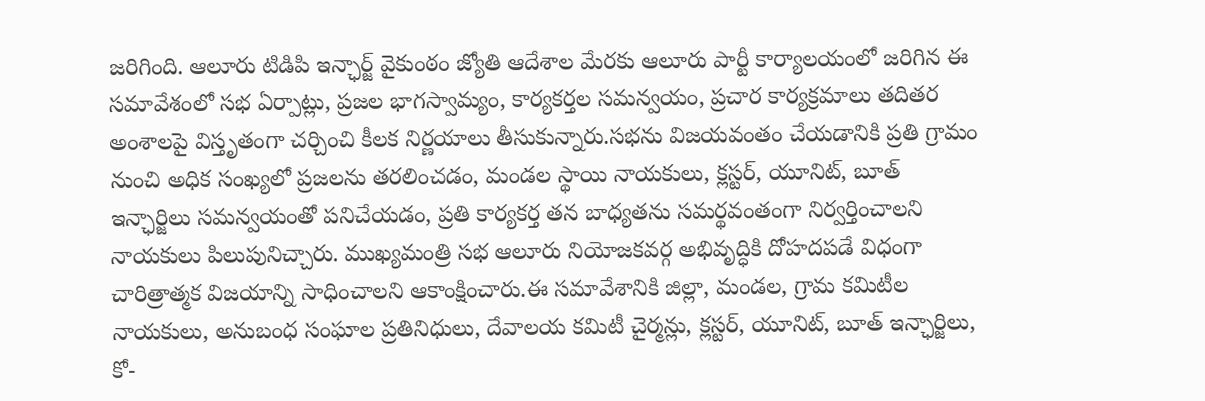జరిగింది. ఆలూరు టిడిపి ఇన్ఛార్జ్ వైకుంఠం జ్యోతి ఆదేశాల మేరకు ఆలూరు పార్టీ కార్యాలయంలో జరిగిన ఈ సమావేశంలో సభ ఏర్పాట్లు, ప్రజల భాగస్వామ్యం, కార్యకర్తల సమన్వయం, ప్రచార కార్యక్రమాలు తదితర అంశాలపై విస్తృతంగా చర్చించి కీలక నిర్ణయాలు తీసుకున్నారు.సభను విజయవంతం చేయడానికి ప్రతి గ్రామం నుంచి అధిక సంఖ్యలో ప్రజలను తరలించడం, మండల స్థాయి నాయకులు, క్లస్టర్, యూనిట్, బూత్ ఇన్ఛార్జిలు సమన్వయంతో పనిచేయడం, ప్రతి కార్యకర్త తన బాధ్యతను సమర్థవంతంగా నిర్వర్తించాలని నాయకులు పిలుపునిచ్చారు. ముఖ్యమంత్రి సభ ఆలూరు నియోజకవర్గ అభివృద్ధికి దోహదపడే విధంగా చారిత్రాత్మక విజయాన్ని సాధించాలని ఆకాంక్షించారు.ఈ సమావేశానికి జిల్లా, మండల, గ్రామ కమిటీల నాయకులు, అనుబంధ సంఘాల ప్రతినిధులు, దేవాలయ కమిటీ చైర్మన్లు, క్లస్టర్, యూనిట్, బూత్ ఇన్ఛార్జిలు, కో-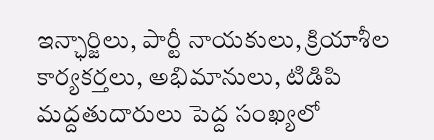ఇన్ఛార్జిలు, పార్టీ నాయకులు, క్రియాశీల కార్యకర్తలు, అభిమానులు, టిడిపి మద్దతుదారులు పెద్ద సంఖ్యలో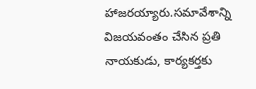హాజరయ్యారు.సమావేశాన్ని విజయవంతం చేసిన ప్రతి నాయకుడు, కార్యకర్తకు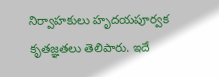నిర్వాహకులు హృదయపూర్వక కృతజ్ఞతలు తెలిపారు. ఇదే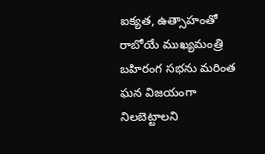ఐక్యత, ఉత్సాహంతో రాబోయే ముఖ్యమంత్రి బహిరంగ సభను మరింత ఘన విజయంగా నిలబెట్టాలని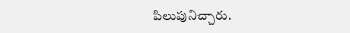పిలుపునిచ్చారు.